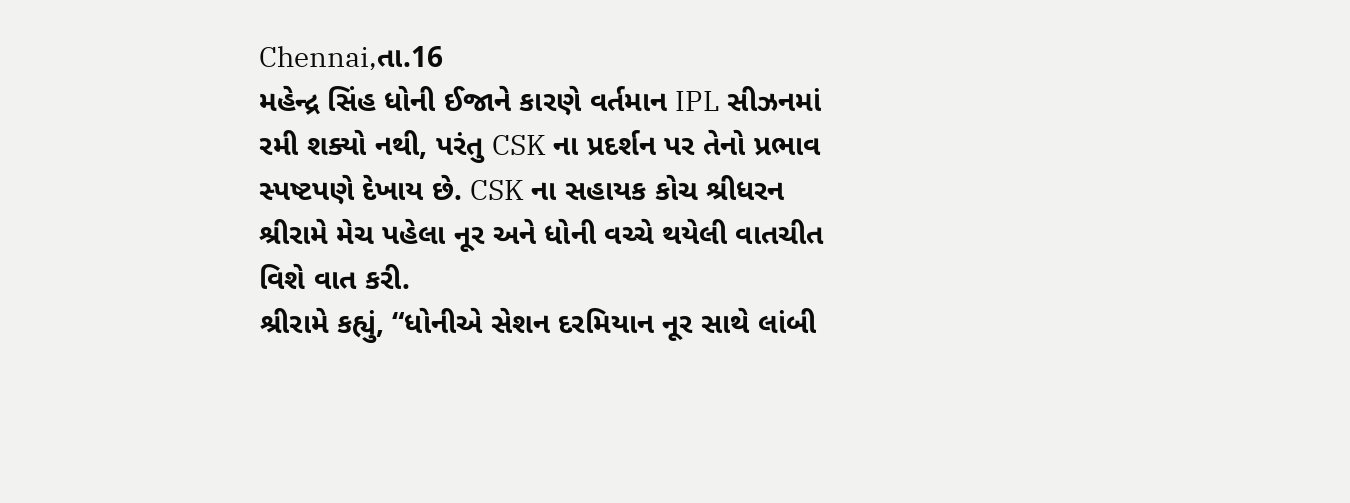Chennai,તા.16
મહેન્દ્ર સિંહ ધોની ઈજાને કારણે વર્તમાન IPL સીઝનમાં રમી શક્યો નથી, પરંતુ CSK ના પ્રદર્શન પર તેનો પ્રભાવ સ્પષ્ટપણે દેખાય છે. CSK ના સહાયક કોચ શ્રીધરન શ્રીરામે મેચ પહેલા નૂર અને ધોની વચ્ચે થયેલી વાતચીત વિશે વાત કરી.
શ્રીરામે કહ્યું, “ધોનીએ સેશન દરમિયાન નૂર સાથે લાંબી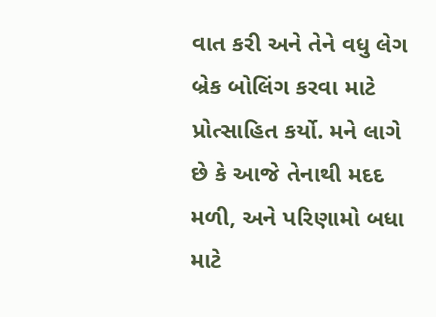વાત કરી અને તેને વધુ લેગ બ્રેક બોલિંગ કરવા માટે પ્રોત્સાહિત કર્યો. મને લાગે છે કે આજે તેનાથી મદદ મળી, અને પરિણામો બધા માટે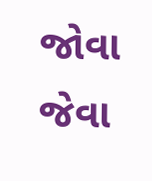જોવા જેવા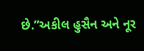છે.”અકીલ હુસૈન અને નૂર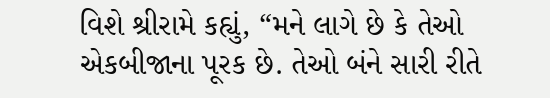વિશે શ્રીરામે કહ્યું, “મને લાગે છે કે તેઓ એકબીજાના પૂરક છે. તેઓ બંને સારી રીતે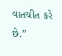વાતચીત કરે છે.”